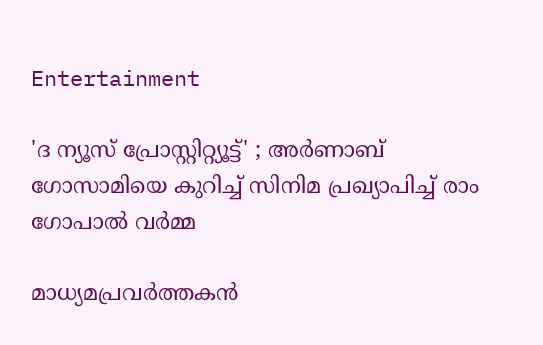Entertainment

'ദ ന്യൂസ് പ്രോസ്റ്റിറ്റ്യൂട്ട്' ; അർണാബ് ഗോസാമിയെ കുറിച്ച് സിനിമ പ്രഖ്യാപിച്ച് രാം ഗോപാൽ വർമ്മ

മാധ്യമപ്രവർത്തകൻ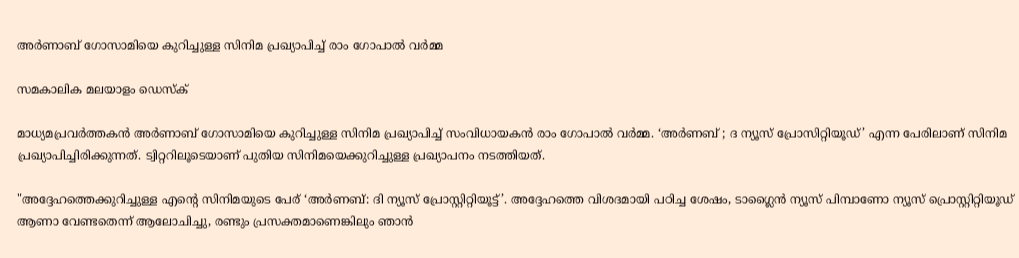അർണാബ് ഗോസാമിയെ കുറിച്ചുള്ള സിനിമ പ്രഖ്യാപിച്ച് രാം ഗോപാൽ വർമ്മ

സമകാലിക മലയാളം ഡെസ്ക്

മാധ്യമപ്രവർത്തകൻ അർണാബ് ഗോസാമിയെ കുറിച്ചുള്ള സിനിമ പ്രഖ്യാപിച്ച് സംവിധായകൻ രാം ഗോപാൽ വർമ്മ. ‘അർണബ് ; ദ ന്യൂസ് പ്രോസിറ്റിയൂഡ്’ എന്ന പേരിലാണ് സിനിമ പ്രഖ്യാപിച്ചിരിക്കുന്നത്. ട്വിറ്ററിലൂടെയാണ് പുതിയ സിനിമയെക്കുറിച്ചുള്ള പ്രഖ്യാപനം നടത്തിയത്.

"അദ്ദേഹത്തെക്കുറിച്ചുള്ള എന്റെ സിനിമയുടെ പേര് ‘അർണബ്: ദി ന്യൂസ് പ്രോസ്റ്റിറ്റിയൂട്ട്’. അദ്ദേഹത്തെ വിശദമായി പഠിച്ച ശേഷം, ടാഗ്ലൈൻ ന്യൂസ് പിമ്പാണോ ന്യൂസ് പ്രൊസ്റ്റിറ്റിയൂഡ് ആണാ വേണ്ടതെന്ന് ആലോചിച്ചു, രണ്ടും പ്രസക്തമാണെങ്കിലും ഞാൻ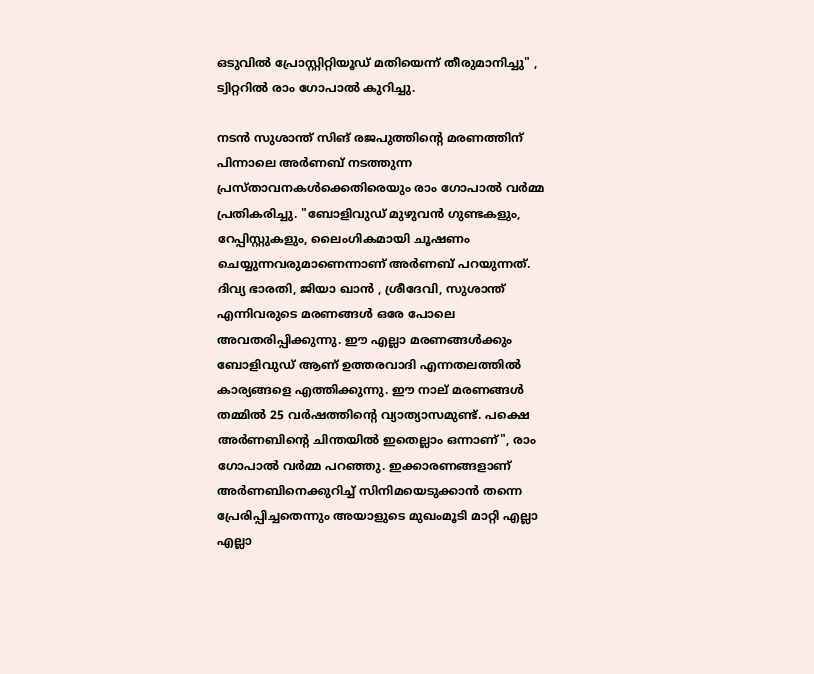ഒടുവിൽ പ്രോസ്റ്റിറ്റിയൂഡ് മതിയെന്ന് തീരുമാനിച്ചു" , ട്വിറ്ററിൽ രാം ഗോപാൽ കുറിച്ചു.

നടൻ സുശാന്ത് സിങ് രജപുത്തിന്റെ മരണത്തിന് പിന്നാലെ അർണബ് നടത്തുന്ന പ്രസ്താവനകൾക്കെതിരെയും രാം ഗോപാൽ വർമ്മ പ്രതികരിച്ചു. "ബോളിവുഡ് മുഴുവൻ ഗുണ്ടകളും, റേപ്പിസ്റ്റുകളും, ലൈംഗികമായി ചൂഷണം ചെയ്യുന്നവരുമാണെന്നാണ് അർണബ് പറയുന്നത്. ദിവ്യ ഭാരതി, ജിയാ ഖാൻ , ശ്രീദേവി, സുശാന്ത് എന്നിവരുടെ മരണങ്ങൾ ഒരേ പോലെ അവതരിപ്പിക്കുന്നു. ഈ എല്ലാ മരണങ്ങൾക്കും ബോളിവുഡ് ആണ് ഉത്തരവാദി എന്നതലത്തിൽ കാര്യങ്ങളെ എത്തിക്കുന്നു. ഈ നാല് മരണങ്ങൾ തമ്മിൽ 25 വർഷത്തിന്റെ വ്യാത്യാസമുണ്ട്. പക്ഷെ അർണബിന്റെ ചിന്തയിൽ ഇതെല്ലാം ഒന്നാണ്", രാം ഗോപാൽ വർമ്മ പറഞ്ഞു. ഇക്കാരണങ്ങളാണ് അർണബിനെക്കുറിച്ച് സിനിമയെടുക്കാൻ തന്നെ പ്രേരിപ്പിച്ചതെന്നും അയാളുടെ മുഖംമൂടി മാറ്റി എല്ലാ എല്ലാ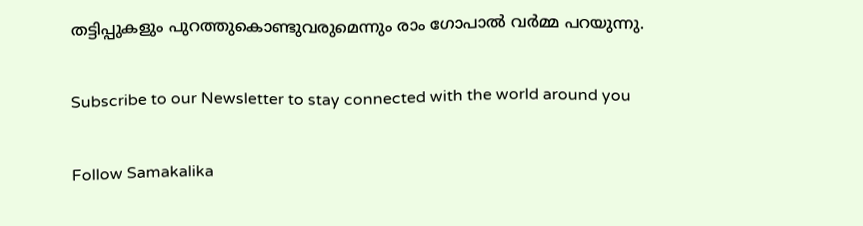തട്ടിപ്പുകളും പുറത്തുകൊണ്ടുവരുമെന്നും രാം ഗോപാൽ വർമ്മ പറയുന്നു.

Subscribe to our Newsletter to stay connected with the world around you

Follow Samakalika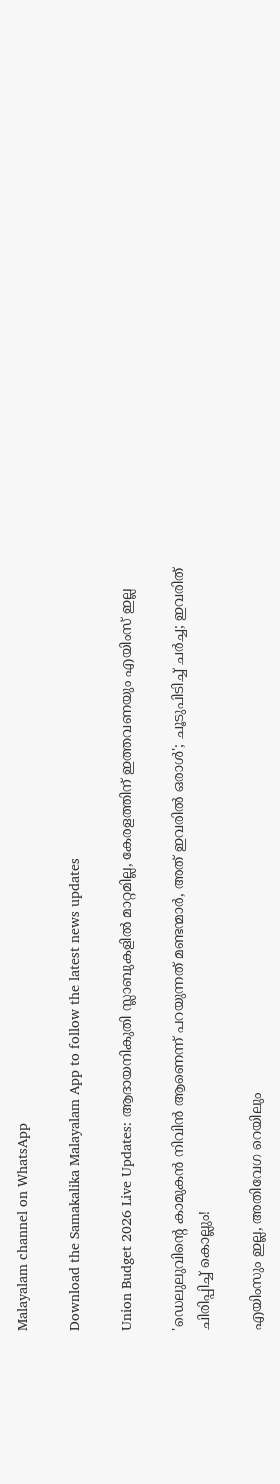Malayalam channel on WhatsApp

Download the Samakalika Malayalam App to follow the latest news updates

Union Budget 2026 Live Updates: ആദായനികുതി സ്ലാബുകളില്‍ മാറ്റമില്ല, കേരളത്തിന് ഇത്തവണയും എയിംസ് ഇല്ല

'ഡെലുലുവിന്റെ കാമുകന്‍ നിവിന്‍ ആണെന്ന് പറയുന്നത് മണ്ടന്മാര്‍, അത് ഇവരില്‍ ഒരാള്‍'; ചൂടുപിടിച്ച് ചര്‍ച്ച; ഇവരിത് ചിരിപ്പിച്ച് കൊല്ലും!

എയിംസും ഇല്ല, അതിവേഗ റെയിലും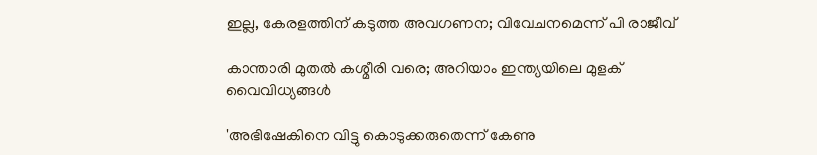ഇല്ല, കേരളത്തിന് കടുത്ത അവഗണന; വിവേചനമെന്ന് പി രാജീവ്

കാന്താരി മുതൽ കശ്മീരി വരെ; അറിയാം ഇന്ത്യയിലെ മുളക് വൈവിധ്യങ്ങൾ

'അഭിഷേകിനെ വിട്ടു കൊടുക്കരുതെന്ന് കേണു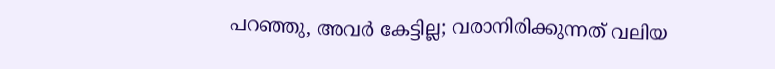പറഞ്ഞു, അവര്‍ കേട്ടില്ല; വരാനിരിക്കുന്നത് വലിയ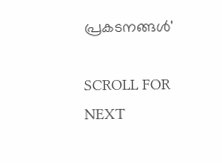പ്രകടനങ്ങള്‍'

SCROLL FOR NEXT